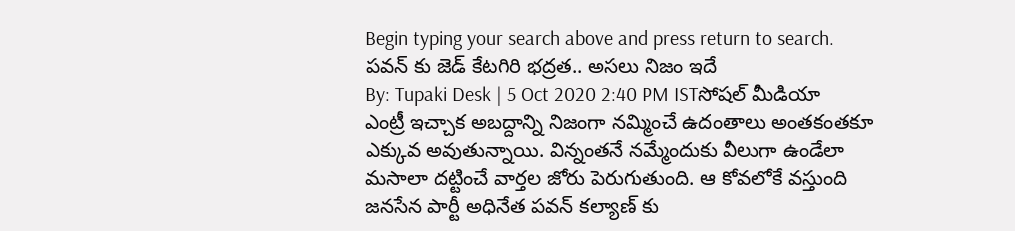Begin typing your search above and press return to search.
పవన్ కు జెడ్ కేటగిరి భద్రత.. అసలు నిజం ఇదే
By: Tupaki Desk | 5 Oct 2020 2:40 PM ISTసోషల్ మీడియా ఎంట్రీ ఇచ్చాక అబద్దాన్ని నిజంగా నమ్మించే ఉదంతాలు అంతకంతకూ ఎక్కువ అవుతున్నాయి. విన్నంతనే నమ్మేందుకు వీలుగా ఉండేలా మసాలా దట్టించే వార్తల జోరు పెరుగుతుంది. ఆ కోవలోకే వస్తుంది జనసేన పార్టీ అధినేత పవన్ కల్యాణ్ కు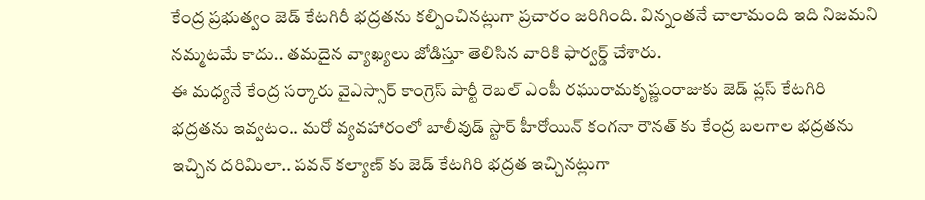కేంద్ర ప్రభుత్వం జెడ్ కేటగిరీ భద్రతను కల్పించినట్లుగా ప్రచారం జరిగింది. విన్నంతనే చాలామంది ఇది నిజమని నమ్మటమే కాదు.. తమదైన వ్యాఖ్యలు జోడిస్తూ తెలిసిన వారికి ఫార్వర్డ్ చేశారు.
ఈ మధ్యనే కేంద్ర సర్కారు వైఎస్సార్ కాంగ్రెస్ పార్టీ రెబల్ ఎంపీ రఘురామకృష్ణంరాజుకు జెడ్ ప్లస్ కేటగిరి భద్రతను ఇవ్వటం.. మరో వ్యవహారంలో బాలీవుడ్ స్టార్ హీరోయిన్ కంగనా రౌనత్ కు కేంద్ర బలగాల భద్రతను ఇచ్చిన దరిమిలా.. పవన్ కల్యాణ్ కు జెడ్ కేటగిరి భద్రత ఇచ్చినట్లుగా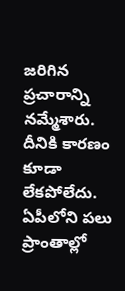జరిగిన ప్రచారాన్ని నమ్మేశారు.
దీనికి కారణం కూడా లేకపోలేదు. ఏపీలోని పలు ప్రాంతాల్లో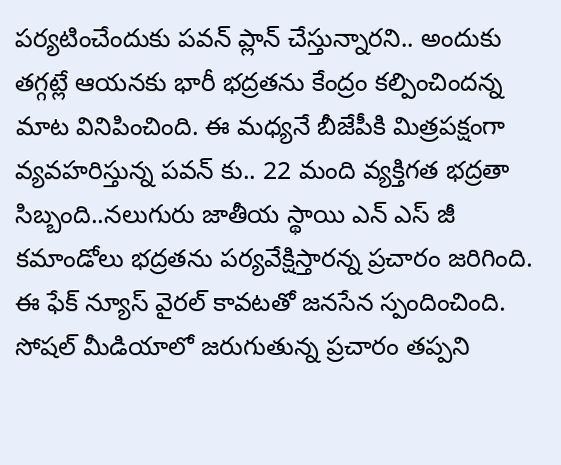పర్యటించేందుకు పవన్ ప్లాన్ చేస్తున్నారని.. అందుకు తగ్గట్లే ఆయనకు భారీ భద్రతను కేంద్రం కల్పించిందన్న మాట వినిపించింది. ఈ మధ్యనే బీజేపీకి మిత్రపక్షంగా వ్యవహరిస్తున్న పవన్ కు.. 22 మంది వ్యక్తిగత భద్రతా సిబ్బంది..నలుగురు జాతీయ స్థాయి ఎన్ ఎస్ జీ కమాండోలు భద్రతను పర్యవేక్షిస్తారన్న ప్రచారం జరిగింది.
ఈ ఫేక్ న్యూస్ వైరల్ కావటతో జనసేన స్పందించింది. సోషల్ మీడియాలో జరుగుతున్న ప్రచారం తప్పని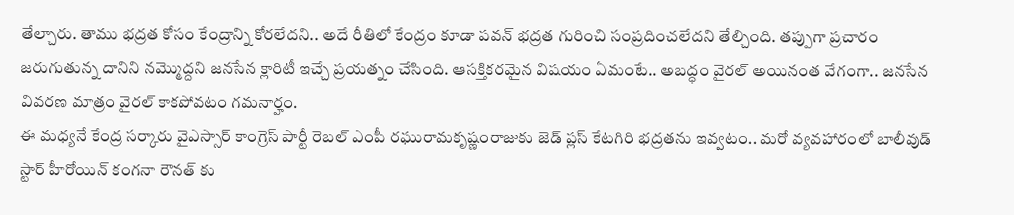తేల్చారు. తాము భద్రత కోసం కేంద్రాన్ని కోరలేదని.. అదే రీతిలో కేంద్రం కూడా పవన్ భద్రత గురించి సంప్రదించలేదని తేల్చింది. తప్పుగా ప్రచారం జరుగుతున్న దానిని నమ్మొద్దని జనసేన క్లారిటీ ఇచ్చే ప్రయత్నం చేసింది. ఆసక్తికరమైన విషయం ఏమంటే.. అబద్ధం వైరల్ అయినంత వేగంగా.. జనసేన వివరణ మాత్రం వైరల్ కాకపోవటం గమనార్హం.
ఈ మధ్యనే కేంద్ర సర్కారు వైఎస్సార్ కాంగ్రెస్ పార్టీ రెబల్ ఎంపీ రఘురామకృష్ణంరాజుకు జెడ్ ప్లస్ కేటగిరి భద్రతను ఇవ్వటం.. మరో వ్యవహారంలో బాలీవుడ్ స్టార్ హీరోయిన్ కంగనా రౌనత్ కు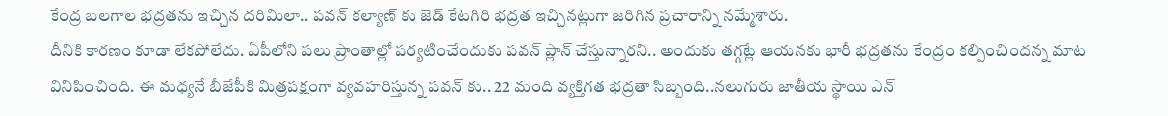కేంద్ర బలగాల భద్రతను ఇచ్చిన దరిమిలా.. పవన్ కల్యాణ్ కు జెడ్ కేటగిరి భద్రత ఇచ్చినట్లుగా జరిగిన ప్రచారాన్ని నమ్మేశారు.
దీనికి కారణం కూడా లేకపోలేదు. ఏపీలోని పలు ప్రాంతాల్లో పర్యటించేందుకు పవన్ ప్లాన్ చేస్తున్నారని.. అందుకు తగ్గట్లే ఆయనకు భారీ భద్రతను కేంద్రం కల్పించిందన్న మాట వినిపించింది. ఈ మధ్యనే బీజేపీకి మిత్రపక్షంగా వ్యవహరిస్తున్న పవన్ కు.. 22 మంది వ్యక్తిగత భద్రతా సిబ్బంది..నలుగురు జాతీయ స్థాయి ఎన్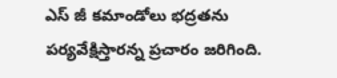ఎస్ జీ కమాండోలు భద్రతను పర్యవేక్షిస్తారన్న ప్రచారం జరిగింది.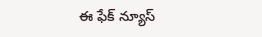ఈ ఫేక్ న్యూస్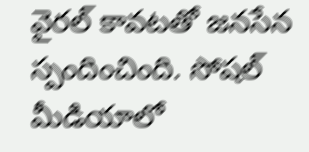వైరల్ కావటతో జనసేన స్పందించింది. సోషల్ మీడియాలో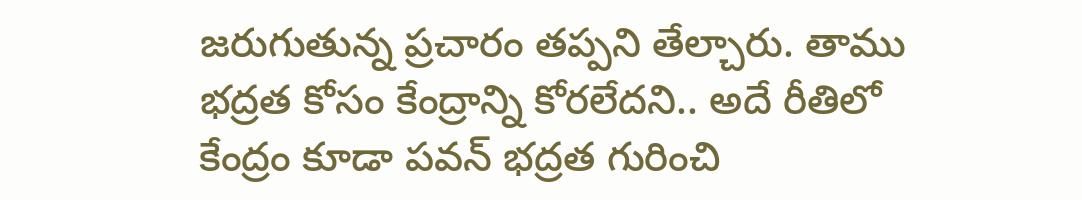జరుగుతున్న ప్రచారం తప్పని తేల్చారు. తాము భద్రత కోసం కేంద్రాన్ని కోరలేదని.. అదే రీతిలో కేంద్రం కూడా పవన్ భద్రత గురించి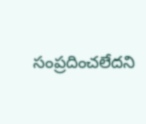సంప్రదించలేదని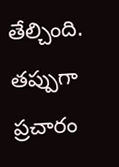తేల్చింది. తప్పుగా ప్రచారం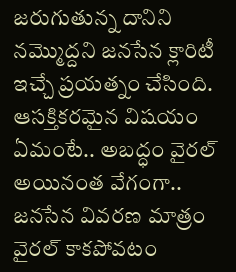జరుగుతున్న దానిని నమ్మొద్దని జనసేన క్లారిటీ ఇచ్చే ప్రయత్నం చేసింది. ఆసక్తికరమైన విషయం ఏమంటే.. అబద్ధం వైరల్ అయినంత వేగంగా.. జనసేన వివరణ మాత్రం వైరల్ కాకపోవటం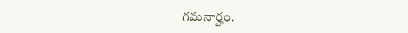గమనార్హం.